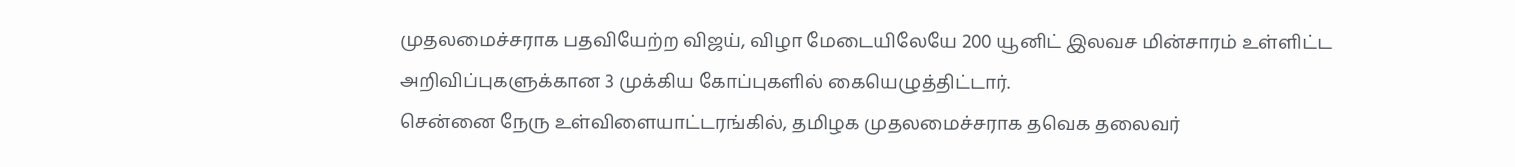முதலமைச்சராக பதவியேற்ற விஜய், விழா மேடையிலேயே 200 யூனிட் இலவச மின்சாரம் உள்ளிட்ட அறிவிப்புகளுக்கான 3 முக்கிய கோப்புகளில் கையெழுத்திட்டார்.
சென்னை நேரு உள்விளையாட்டரங்கில், தமிழக முதலமைச்சராக தவெக தலைவர்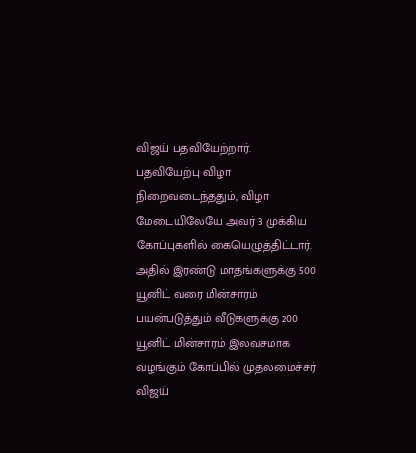விஜய் பதவியேற்றார். பதவியேற்பு விழா நிறைவடைந்ததும், விழா மேடையிலேயே அவர் 3 முக்கிய கோப்புகளில் கையெழுத்திட்டார்.
அதில் இரண்டு மாதங்களுக்கு 500 யூனிட் வரை மின்சாரம் பயன்படுத்தும் வீடுகளுக்கு 200 யூனிட் மின்சாரம் இலவசமாக வழங்கும் கோப்பில் முதலமைச்சர் விஜய்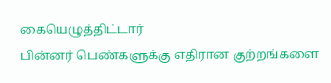கையெழுத்திட்டார்
பின்னர் பெண்களுக்கு எதிரான குற்றங்களை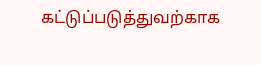கட்டுப்படுத்துவற்காக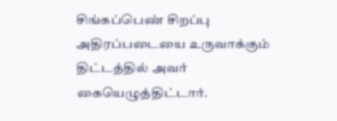சிங்கப்பெண் சிறப்பு அதிரப்படையை உருவாக்கும் திட்டத்தில் அவர் கையெழுத்திட்டார்.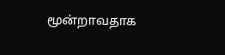மூன்றாவதாக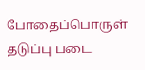போதைப்பொருள் தடுப்பு படை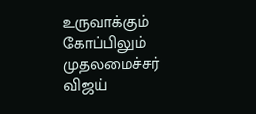உருவாக்கும் கோப்பிலும் முதலமைச்சர் விஜய்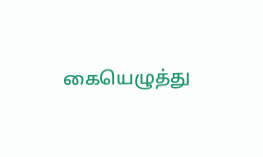கையெழுத்து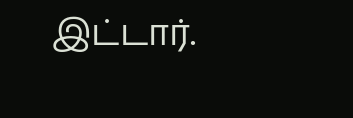இட்டார்.